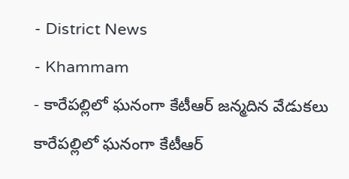- District News
- Khammam
- కారేపల్లిలో ఘనంగా కేటీఆర్ జన్మదిన వేడుకలు
కారేపల్లిలో ఘనంగా కేటీఆర్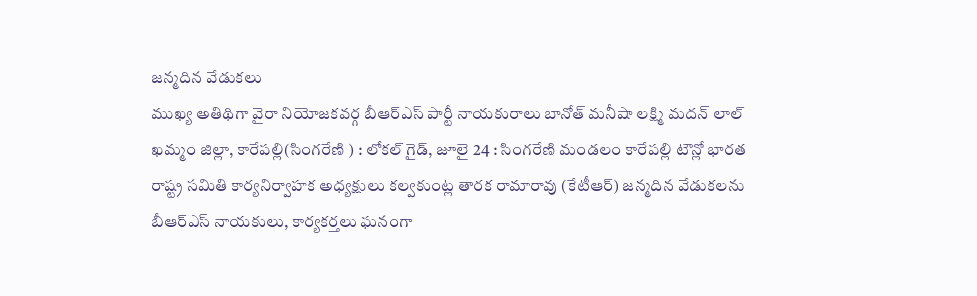జన్మదిన వేడుకలు
ముఖ్య అతిథిగా వైరా నియోజకవర్గ బీఆర్ఎస్ పార్టీ నాయకురాలు బానోత్ మనీషా లక్ష్మి మదన్ లాల్
ఖమ్మం జిల్లా, కారేపల్లి(సింగరేణి ) : లోకల్ గైడ్, జూలై 24 : సింగరేణి మండలం కారేపల్లి టౌన్లో భారత రాష్ట్ర సమితి కార్యనిర్వాహక అధ్యక్షులు కల్వకుంట్ల తారక రామారావు (కేటీఆర్) జన్మదిన వేడుకలను బీఆర్ఎస్ నాయకులు, కార్యకర్తలు ఘనంగా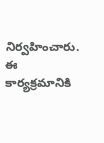నిర్వహించారు. ఈ కార్యక్రమానికి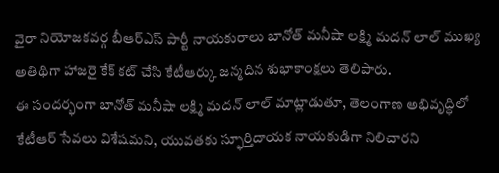వైరా నియోజకవర్గ బీఆర్ఎస్ పార్టీ నాయకురాలు బానోత్ మనీషా లక్ష్మి మదన్ లాల్ ముఖ్య అతిథిగా హాజరై కేక్ కట్ చేసి కేటీఆర్కు జన్మదిన శుభాకాంక్షలు తెలిపారు.
ఈ సందర్భంగా బానోత్ మనీషా లక్ష్మి మదన్ లాల్ మాట్లాడుతూ, తెలంగాణ అభివృద్ధిలో కేటీఆర్ సేవలు విశేషమని, యువతకు స్ఫూర్తిదాయక నాయకుడిగా నిలిచారని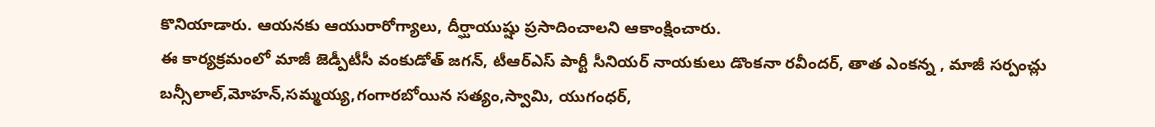కొనియాడారు. ఆయనకు ఆయురారోగ్యాలు, దీర్ఘాయుష్షు ప్రసాదించాలని ఆకాంక్షించారు.
ఈ కార్యక్రమంలో మాజీ జెడ్పీటీసీ వంకుడోత్ జగన్, టీఆర్ఎస్ పార్టీ సీనియర్ నాయకులు డొంకనా రవీందర్, తాత ఎంకన్న , మాజీ సర్పంచ్లు బన్సీలాల్,మోహన్,సమ్మయ్య,గంగారబోయిన సత్యం,స్వామి, యుగంధర్,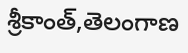శ్రీకాంత్,తెలంగాణ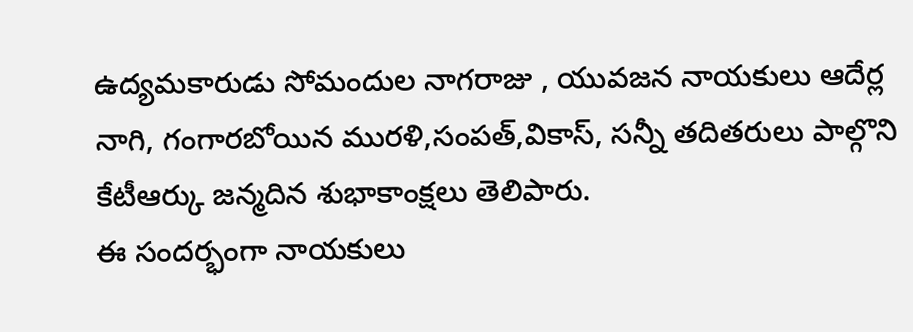ఉద్యమకారుడు సోమందుల నాగరాజు , యువజన నాయకులు ఆదేర్ల నాగి, గంగారబోయిన మురళి,సంపత్,వికాస్, సన్నీ తదితరులు పాల్గొని కేటీఆర్కు జన్మదిన శుభాకాంక్షలు తెలిపారు.
ఈ సందర్భంగా నాయకులు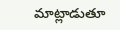మాట్లాడుతూ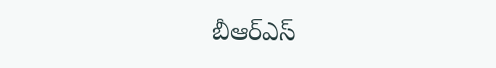బీఆర్ఎస్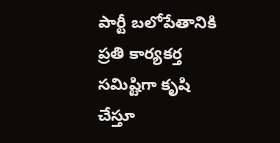పార్టీ బలోపేతానికి ప్రతి కార్యకర్త సమిష్టిగా కృషి చేస్తూ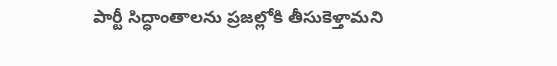పార్టీ సిద్ధాంతాలను ప్రజల్లోకి తీసుకెళ్తామని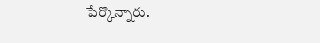పేర్కొన్నారు.